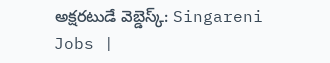అక్షరటుడే వెబ్డెస్క్: Singareni Jobs |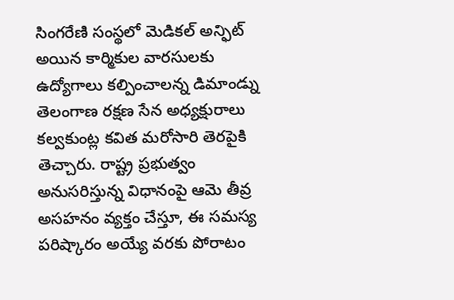సింగరేణి సంస్థలో మెడికల్ అన్ఫిట్ అయిన కార్మికుల వారసులకు ఉద్యోగాలు కల్పించాలన్న డిమాండ్ను తెలంగాణ రక్షణ సేన అధ్యక్షురాలు కల్వకుంట్ల కవిత మరోసారి తెరపైకి తెచ్చారు. రాష్ట్ర ప్రభుత్వం అనుసరిస్తున్న విధానంపై ఆమె తీవ్ర అసహనం వ్యక్తం చేస్తూ, ఈ సమస్య పరిష్కారం అయ్యే వరకు పోరాటం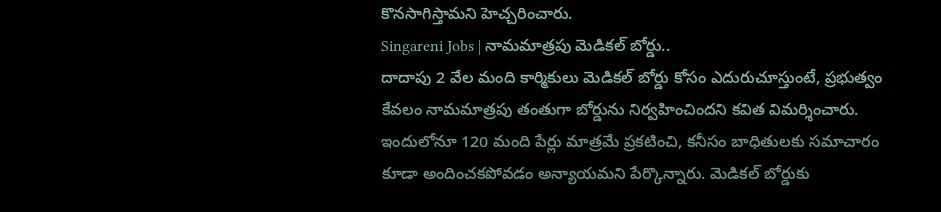కొనసాగిస్తామని హెచ్చరించారు.
Singareni Jobs | నామమాత్రపు మెడికల్ బోర్డు..
దాదాపు 2 వేల మంది కార్మికులు మెడికల్ బోర్డు కోసం ఎదురుచూస్తుంటే, ప్రభుత్వం కేవలం నామమాత్రపు తంతుగా బోర్డును నిర్వహించిందని కవిత విమర్శించారు. ఇందులోనూ 120 మంది పేర్లు మాత్రమే ప్రకటించి, కనీసం బాధితులకు సమాచారం కూడా అందించకపోవడం అన్యాయమని పేర్కొన్నారు. మెడికల్ బోర్డుకు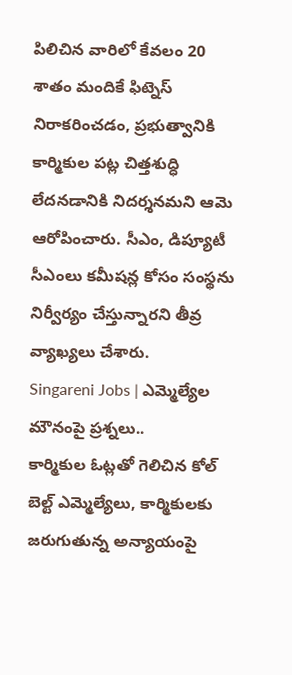పిలిచిన వారిలో కేవలం 20 శాతం మందికే ఫిట్నెస్ నిరాకరించడం, ప్రభుత్వానికి కార్మికుల పట్ల చిత్తశుద్ధి లేదనడానికి నిదర్శనమని ఆమె ఆరోపించారు. సీఎం, డిప్యూటీ సీఎంలు కమీషన్ల కోసం సంస్థను నిర్వీర్యం చేస్తున్నారని తీవ్ర వ్యాఖ్యలు చేశారు.
Singareni Jobs | ఎమ్మెల్యేల మౌనంపై ప్రశ్నలు..
కార్మికుల ఓట్లతో గెలిచిన కోల్ బెల్ట్ ఎమ్మెల్యేలు, కార్మికులకు జరుగుతున్న అన్యాయంపై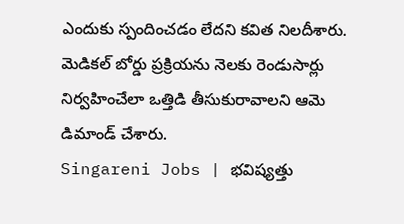ఎందుకు స్పందించడం లేదని కవిత నిలదీశారు. మెడికల్ బోర్డు ప్రక్రియను నెలకు రెండుసార్లు నిర్వహించేలా ఒత్తిడి తీసుకురావాలని ఆమె డిమాండ్ చేశారు.
Singareni Jobs | భవిష్యత్తు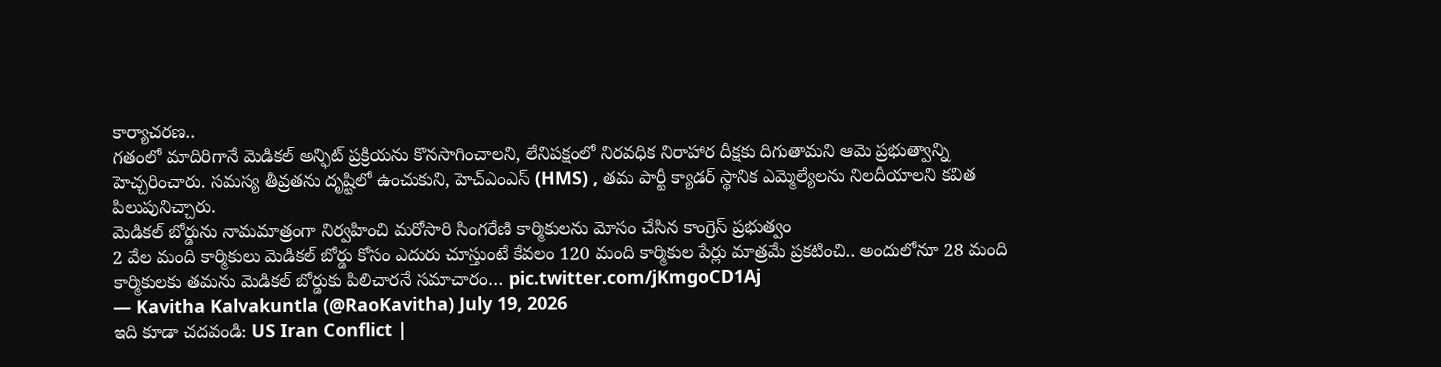కార్యాచరణ..
గతంలో మాదిరిగానే మెడికల్ అన్ఫిట్ ప్రక్రియను కొనసాగించాలని, లేనిపక్షంలో నిరవధిక నిరాహార దీక్షకు దిగుతామని ఆమె ప్రభుత్వాన్ని హెచ్చరించారు. సమస్య తీవ్రతను దృష్టిలో ఉంచుకుని, హెచ్ఎంఎస్ (HMS) , తమ పార్టీ క్యాడర్ స్థానిక ఎమ్మెల్యేలను నిలదీయాలని కవిత పిలుపునిచ్చారు.
మెడికల్ బోర్డును నామమాత్రంగా నిర్వహించి మరోసారి సింగరేణి కార్మికులను మోసం చేసిన కాంగ్రెస్ ప్రభుత్వం
2 వేల మంది కార్మికులు మెడికల్ బోర్డు కోసం ఎదురు చూస్తుంటే కేవలం 120 మంది కార్మికుల పేర్లు మాత్రమే ప్రకటించి.. అందులోనూ 28 మంది కార్మికులకు తమను మెడికల్ బోర్డుకు పిలిచారనే సమాచారం… pic.twitter.com/jKmgoCD1Aj
— Kavitha Kalvakuntla (@RaoKavitha) July 19, 2026
ఇది కూడా చదవండి: US Iran Conflict |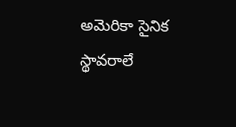అమెరికా సైనిక స్థావరాలే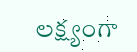లక్ష్యంగా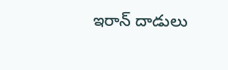ఇరాన్ దాడులు